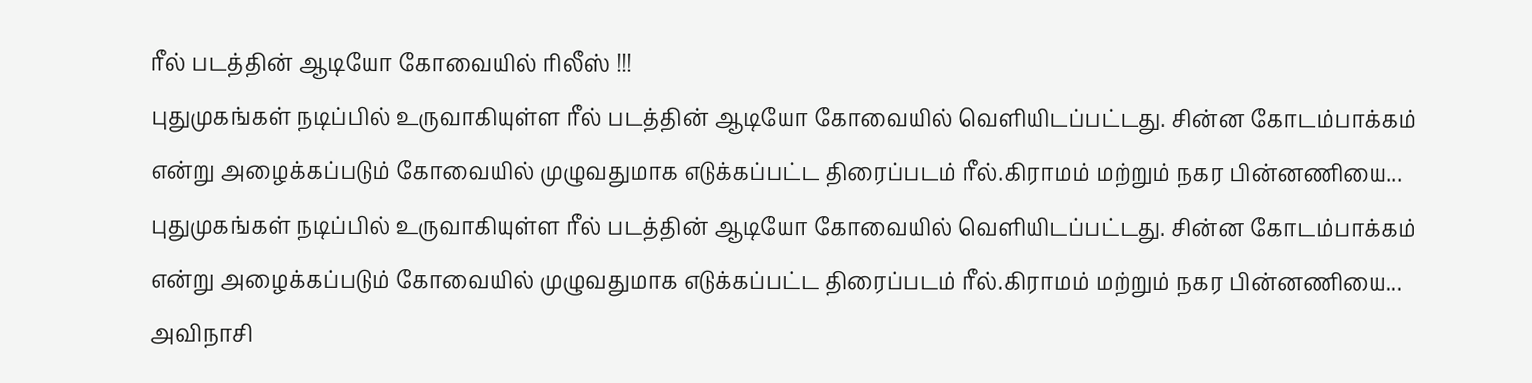ரீல் படத்தின் ஆடியோ கோவையில் ரிலீஸ் !!!
புதுமுகங்கள் நடிப்பில் உருவாகியுள்ள ரீல் படத்தின் ஆடியோ கோவையில் வெளியிடப்பட்டது. சின்ன கோடம்பாக்கம் என்று அழைக்கப்படும் கோவையில் முழுவதுமாக எடுக்கப்பட்ட திரைப்படம் ரீல்.கிராமம் மற்றும் நகர பின்னணியை...
புதுமுகங்கள் நடிப்பில் உருவாகியுள்ள ரீல் படத்தின் ஆடியோ கோவையில் வெளியிடப்பட்டது. சின்ன கோடம்பாக்கம் என்று அழைக்கப்படும் கோவையில் முழுவதுமாக எடுக்கப்பட்ட திரைப்படம் ரீல்.கிராமம் மற்றும் நகர பின்னணியை...
அவிநாசி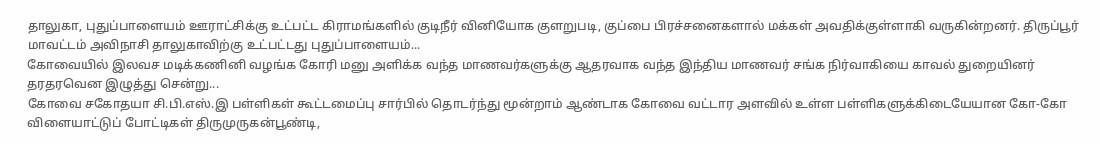தாலுகா, புதுப்பாளையம் ஊராட்சிக்கு உட்பட்ட கிராமங்களில் குடிநீர் வினியோக குளறுபடி, குப்பை பிரச்சனைகளால் மக்கள் அவதிக்குள்ளாகி வருகின்றனர். திருப்பூர் மாவட்டம் அவிநாசி தாலுகாவிற்கு உட்பட்டது புதுப்பாளையம்...
கோவையில் இலவச மடிக்கணினி வழங்க கோரி மனு அளிக்க வந்த மாணவர்களுக்கு ஆதரவாக வந்த இந்திய மாணவர் சங்க நிர்வாகியை காவல் துறையினர் தரதரவென இழுத்து சென்று...
கோவை சகோதயா சி.பி.எஸ்.இ பள்ளிகள் கூட்டமைப்பு சார்பில் தொடர்ந்து மூன்றாம் ஆண்டாக கோவை வட்டார அளவில் உள்ள பள்ளிகளுக்கிடையேயான கோ-கோ விளையாட்டுப் போட்டிகள் திருமுருகன்பூண்டி,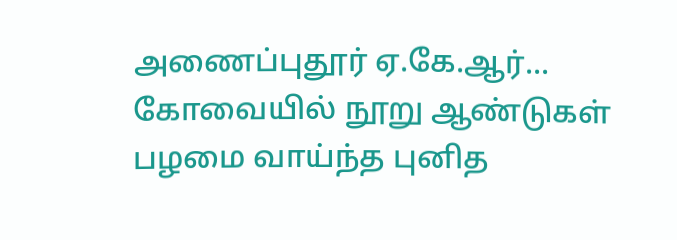அணைப்புதூர் ஏ.கே.ஆர்...
கோவையில் நூறு ஆண்டுகள் பழமை வாய்ந்த புனித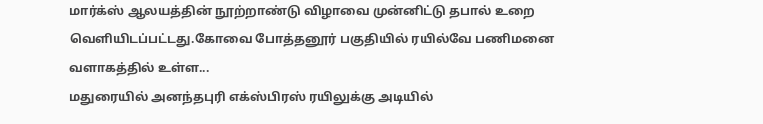மார்க்ஸ் ஆலயத்தின் நூற்றாண்டு விழாவை முன்னிட்டு தபால் உறை வெளியிடப்பட்டது.கோவை போத்தனூர் பகுதியில் ரயில்வே பணிமனை வளாகத்தில் உள்ள...
மதுரையில் அனந்தபுரி எக்ஸ்பிரஸ் ரயிலுக்கு அடியில்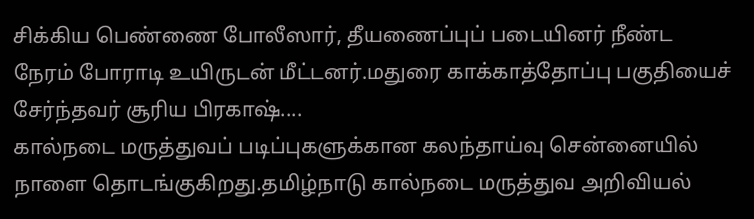சிக்கிய பெண்ணை போலீஸார், தீயணைப்புப் படையினர் நீண்ட நேரம் போராடி உயிருடன் மீட்டனர்.மதுரை காக்காத்தோப்பு பகுதியைச் சேர்ந்தவர் சூரிய பிரகாஷ்....
கால்நடை மருத்துவப் படிப்புகளுக்கான கலந்தாய்வு சென்னையில் நாளை தொடங்குகிறது.தமிழ்நாடு கால்நடை மருத்துவ அறிவியல்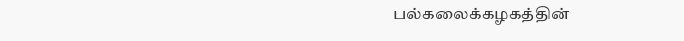பல்கலைக்கழகத்தின்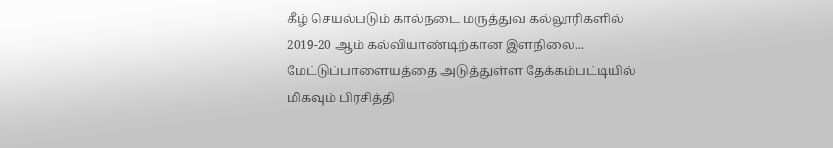கீழ் செயல்படும் கால்நடை மருத்துவ கல்லூரிகளில் 2019-20 ஆம் கல்வியாண்டிற்கான இளநிலை...
மேட்டுப்பாளையத்தை அடுத்துள்ள தேக்கம்பட்டியில் மிகவும் பிரசித்தி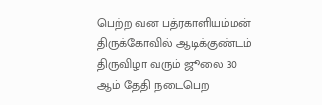பெற்ற வன பத்ரகாளியம்மன் திருக்கோவில் ஆடிக்குண்டம் திருவிழா வரும் ஜூலை 30 ஆம் தேதி நடைபெற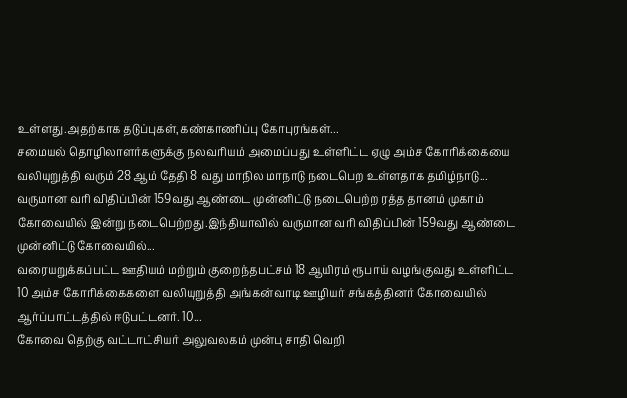உள்ளது.அதற்காக தடுப்புகள்,கண்காணிப்பு கோபுரங்கள்...
சமையல் தொழிலாளர்களுக்கு நலவரியம் அமைப்பது உள்ளிட்ட ஏழு அம்ச கோரிக்கையை வலியுறுத்தி வரும் 28 ஆம் தேதி 8 வது மாநில மாநாடு நடைபெற உள்ளதாக தமிழ்நாடு...
வருமான வரி விதிப்பின் 159வது ஆண்டை முன்னிட்டு நடைபெற்ற ரத்த தானம் முகாம் கோவையில் இன்று நடைபெற்றது.இந்தியாவில் வருமான வரி விதிப்பின் 159வது ஆண்டை முன்னிட்டு கோவையில்...
வரையறுக்கப்பட்ட ஊதியம் மற்றும் குறைந்தபட்சம் 18 ஆயிரம் ரூபாய் வழங்குவது உள்ளிட்ட 10 அம்ச கோரிக்கைகளை வலியுறுத்தி அங்கன்வாடி ஊழியர் சங்கத்தினர் கோவையில் ஆர்ப்பாட்டத்தில் ஈடுபட்டனர். 10...
கோவை தெற்கு வட்டாட்சியர் அலுவலகம் முன்பு சாதி வெறி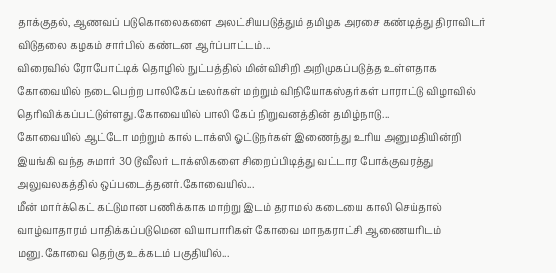தாக்குதல், ஆணவப் படுகொலைகளை அலட்சியபடுத்தும் தமிழக அரசை கண்டித்து திராவிடர் விடுதலை கழகம் சார்பில் கண்டன ஆர்ப்பாட்டம்...
விரைவில் ரோபோட்டிக் தொழில் நுட்பத்தில் மின்விசிறி அறிமுகப்படுத்த உள்ளதாக கோவையில் நடைபெற்ற பாலிகேப் டீலர்கள் மற்றும் விநியோகஸ்தர்கள் பாராட்டு விழாவில் தெரிவிக்கப்பட்டுள்ளது.கோவையில் பாலி கேப் நிறுவனத்தின் தமிழ்நாடு...
கோவையில் ஆட்டோ மற்றும் கால் டாக்ஸி ஓட்டுநர்கள் இணைந்து உரிய அனுமதியின்றி இயங்கி வந்த சுமார் 30 டூவீலர் டாக்ஸிகளை சிறைப்பிடித்து வட்டார போக்குவரத்து அலுவலகத்தில் ஒப்படைத்தனர்.கோவையில்...
மீன் மார்க்கெட் கட்டுமான பணிக்காக மாற்று இடம் தராமல் கடையை காலி செய்தால் வாழ்வாதாரம் பாதிக்கப்படுமென வியாபாரிகள் கோவை மாநகராட்சி ஆணையரிடம் மனு.கோவை தெற்கு உக்கடம் பகுதியில்...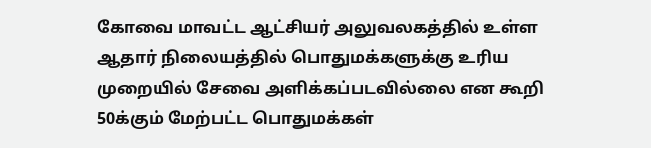கோவை மாவட்ட ஆட்சியர் அலுவலகத்தில் உள்ள ஆதார் நிலையத்தில் பொதுமக்களுக்கு உரிய முறையில் சேவை அளிக்கப்படவில்லை என கூறி 50க்கும் மேற்பட்ட பொதுமக்கள்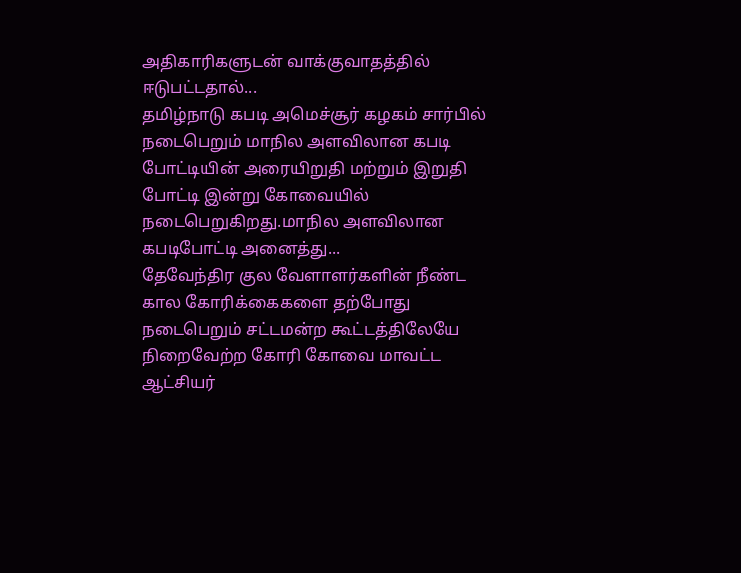அதிகாரிகளுடன் வாக்குவாதத்தில் ஈடுபட்டதால்...
தமிழ்நாடு கபடி அமெச்சூர் கழகம் சார்பில் நடைபெறும் மாநில அளவிலான கபடி போட்டியின் அரையிறுதி மற்றும் இறுதி போட்டி இன்று கோவையில் நடைபெறுகிறது.மாநில அளவிலான கபடிபோட்டி அனைத்து...
தேவேந்திர குல வேளாளர்களின் நீண்ட கால கோரிக்கைகளை தற்போது நடைபெறும் சட்டமன்ற கூட்டத்திலேயே நிறைவேற்ற கோரி கோவை மாவட்ட ஆட்சியர்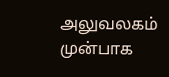அலுவலகம் முன்பாக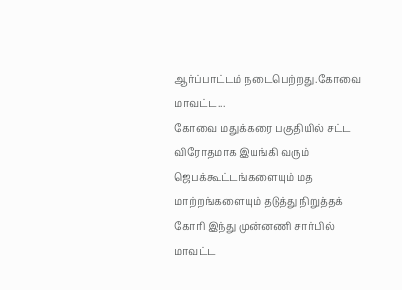ஆர்ப்பாட்டம் நடைபெற்றது.கோவை மாவட்ட...
கோவை மதுக்கரை பகுதியில் சட்ட விரோதமாக இயங்கி வரும் ஜெபக்கூட்டங்களையும் மத மாற்றங்களையும் தடுத்து நிறுத்தக் கோரி இந்து முன்னணி சார்பில் மாவட்ட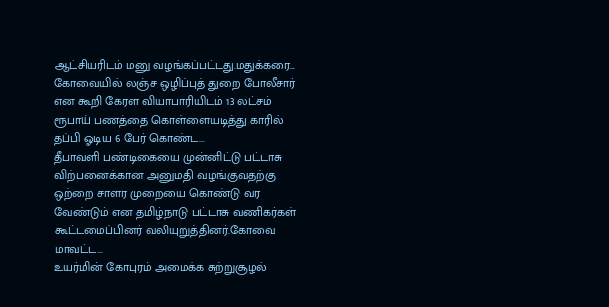ஆட்சியரிடம் மனு வழங்கப்பட்டது.மதுக்கரை...
கோவையில் லஞ்ச ஒழிப்புத் துறை போலீசார் என கூறி கேரள வியாபாரியிடம் 13 லட்சம் ரூபாய் பணத்தை கொள்ளையடித்து காரில் தப்பி ஓடிய 6 பேர் கொண்ட...
தீபாவளி பண்டிகையை முன்னிட்டு பட்டாசு விற்பனைக்கான அனுமதி வழங்குவதற்கு ஒற்றை சாளர முறையை கொண்டு வர வேண்டும் என தமிழ்நாடு பட்டாசு வணிகர்கள் கூட்டமைப்பினர் வலியுறுத்தினர்.கோவை மாவட்ட...
உயர்மின் கோபுரம் அமைக்க சுற்றுசூழல்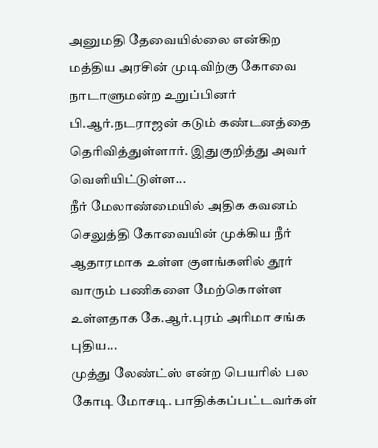அனுமதி தேவையில்லை என்கிற மத்திய அரசின் முடிவிற்கு கோவை நாடாளுமன்ற உறுப்பினர் பி.ஆர்.நடராஜன் கடும் கண்டனத்தை தெரிவித்துள்ளார். இதுகுறித்து அவர் வெளியிட்டுள்ள...
நீர் மேலாண்மையில் அதிக கவனம் செலுத்தி கோவையின் முக்கிய நீர் ஆதாரமாக உள்ள குளங்களில் தூர் வாரும் பணிகளை மேற்கொள்ள உள்ளதாக கே.ஆர்.புரம் அரிமா சங்க புதிய...
முத்து லேண்ட்ஸ் என்ற பெயரில் பல கோடி மோசடி. பாதிக்கப்பட்டவர்கள்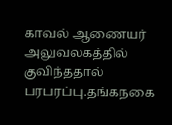காவல் ஆணையர் அலுவலகத்தில் குவிந்ததால் பரபரப்பு.தங்கநகை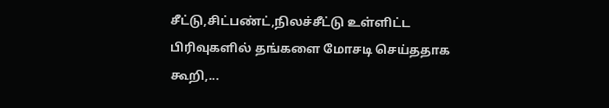சீட்டு,சிட்பண்ட்,நிலச்சீட்டு உள்ளிட்ட பிரிவுகளில் தங்களை மோசடி செய்ததாக கூறி,...